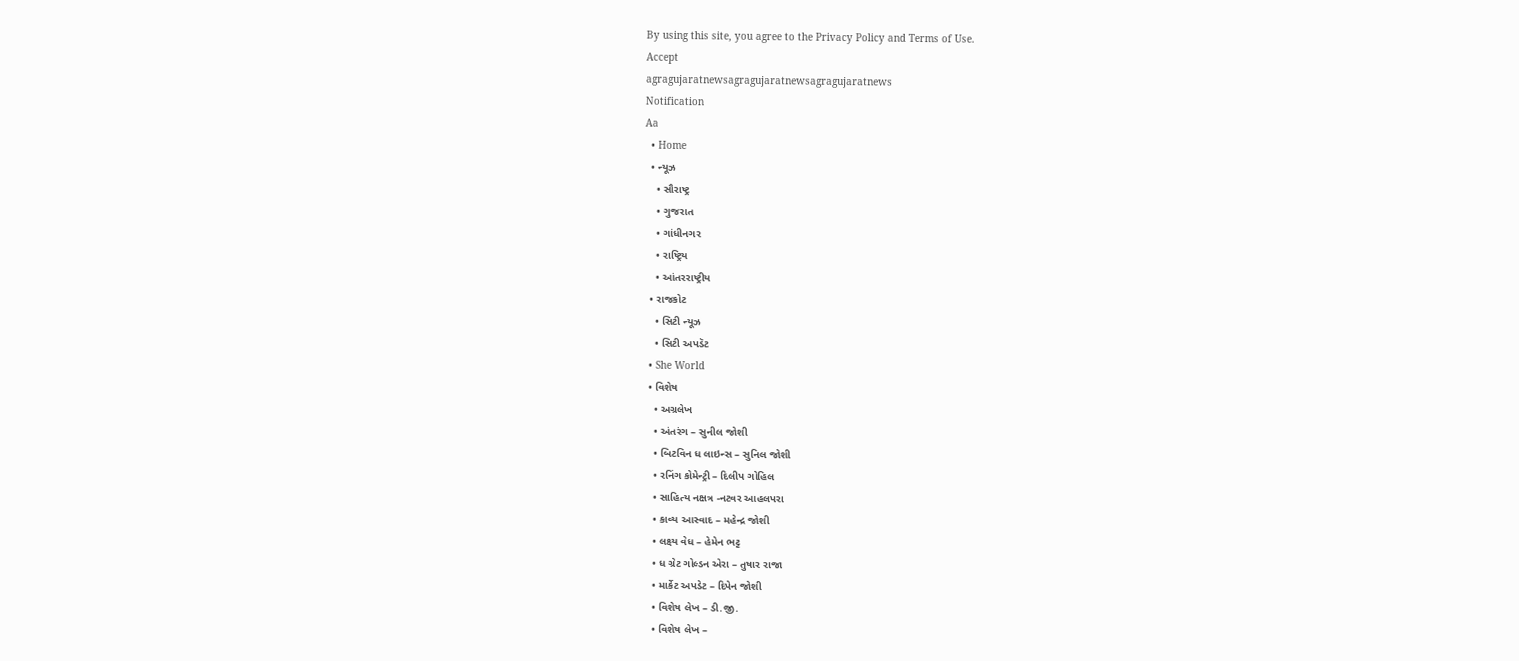By using this site, you agree to the Privacy Policy and Terms of Use.
Accept
agragujaratnewsagragujaratnewsagragujaratnews
Notification
Aa
  • Home
  • ન્યૂઝ
    • સૌરાષ્ટ્ર
    • ગુજરાત
    • ગાંધીનગર
    • રાષ્ટ્રિય
    • આંતરરાષ્ટ્રીય
  • રાજકોટ
    • સિટી ન્યૂઝ
    • સિટી અપડૅટ
  • She World
  • વિશેષ
    • અગ્રલેખ
    • અંતરંગ – સુનીલ જોશી
    • બિટવિન ધ લાઇન્સ – સુનિલ જોશી
    • રનિંગ કોમેન્ટ્રી – દિલીપ ગોહિલ
    • સાહિત્ય નક્ષત્ર -નટવર આહલપરા
    • કાવ્ય આસ્વાદ – મહેન્દ્ર જોશી
    • લક્ષ્ય વેધ – હેમેન ભટ્ટ
    • ધ ગ્રેટ ગોલ્ડન એરા – તુષાર રાજા
    • માર્કેટ અપડેટ – દિપેન જોશી
    • વિશેષ લેખ – ડી.જી.
    • વિશેષ લેખ –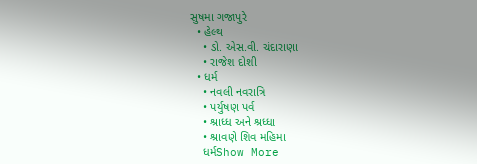સુષમા ગજાપુરે
  • હેલ્થ
    • ડો. એસ.વી. ચંદારાણા
    • રાજેશ દોશી
  • ધર્મ
    • નવલી નવરાત્રિ
    • પર્યુષણ પર્વ
    • શ્રાધ્ધ અને શ્રધ્ધા
    • શ્રાવણે શિવ મહિમા
    ધર્મShow More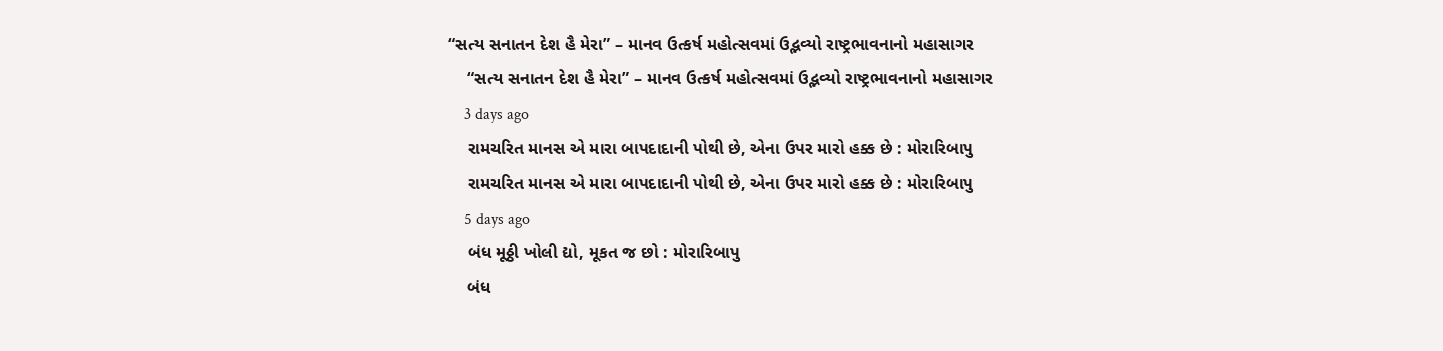“સત્ય સનાતન દેશ હૈ મેરા” – માનવ ઉત્કર્ષ મહોત્સવમાં ઉદ્ભવ્યો રાષ્ટ્રભાવનાનો મહાસાગર
    “સત્ય સનાતન દેશ હૈ મેરા” – માનવ ઉત્કર્ષ મહોત્સવમાં ઉદ્ભવ્યો રાષ્ટ્રભાવનાનો મહાસાગર
    3 days ago
    રામચરિત માનસ એ મારા બાપદાદાની પોથી છે, એના ઉપર મારો હક્ક છે : મોરારિબાપુ
    રામચરિત માનસ એ મારા બાપદાદાની પોથી છે, એના ઉપર મારો હક્ક છે : મોરારિબાપુ
    5 days ago
    બંધ મૂઠ્ઠી ખોલી દ્યો, મૂકત જ છો : મોરારિબાપુ
    બંધ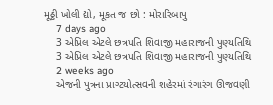મૂઠ્ઠી ખોલી દ્યો, મૂકત જ છો : મોરારિબાપુ
    7 days ago
    3 એપ્રિલ એટલે છત્રપતિ શિવાજી મહારાજની પુણ્યતિથિ
    3 એપ્રિલ એટલે છત્રપતિ શિવાજી મહારાજની પુણ્યતિથિ
    2 weeks ago
    એજની પુત્રના પ્રાગ્ટયોત્સવની શહેરમાં રંગારંગ ઊજવણી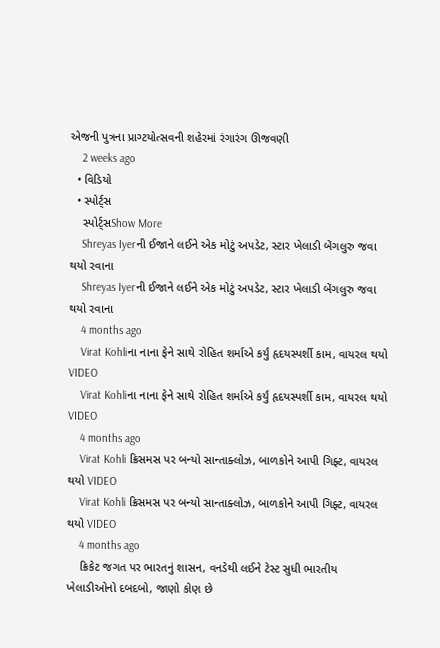એજની પુત્રના પ્રાગ્ટયોત્સવની શહેરમાં રંગારંગ ઊજવણી
    2 weeks ago
  • વિડિયો
  • સ્પોર્ટ્સ
    સ્પોર્ટ્સShow More
    Shreyas Iyerની ઈજાને લઈને એક મોટું અપડેટ, સ્ટાર ખેલાડી બેંગલુરુ જવા થયો રવાના
    Shreyas Iyerની ઈજાને લઈને એક મોટું અપડેટ, સ્ટાર ખેલાડી બેંગલુરુ જવા થયો રવાના
    4 months ago
    Virat Kohliના નાના ફેને સાથે રોહિત શર્માએ કર્યું હૃદયસ્પર્શી કામ, વાયરલ થયો VIDEO
    Virat Kohliના નાના ફેને સાથે રોહિત શર્માએ કર્યું હૃદયસ્પર્શી કામ, વાયરલ થયો VIDEO
    4 months ago
    Virat Kohli ક્રિસમસ પર બન્યો સાન્તાક્લોઝ, બાળકોને આપી ગિફ્ટ, વાયરલ થયો VIDEO
    Virat Kohli ક્રિસમસ પર બન્યો સાન્તાક્લોઝ, બાળકોને આપી ગિફ્ટ, વાયરલ થયો VIDEO
    4 months ago
    ક્રિકેટ જગત પર ભારતનું શાસન, વનડેથી લઈને ટેસ્ટ સુધી ભારતીય ખેલાડીઓનો દબદબો, જાણો કોણ છે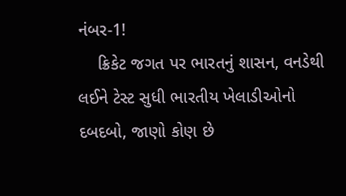નંબર-1!
    ક્રિકેટ જગત પર ભારતનું શાસન, વનડેથી લઈને ટેસ્ટ સુધી ભારતીય ખેલાડીઓનો દબદબો, જાણો કોણ છે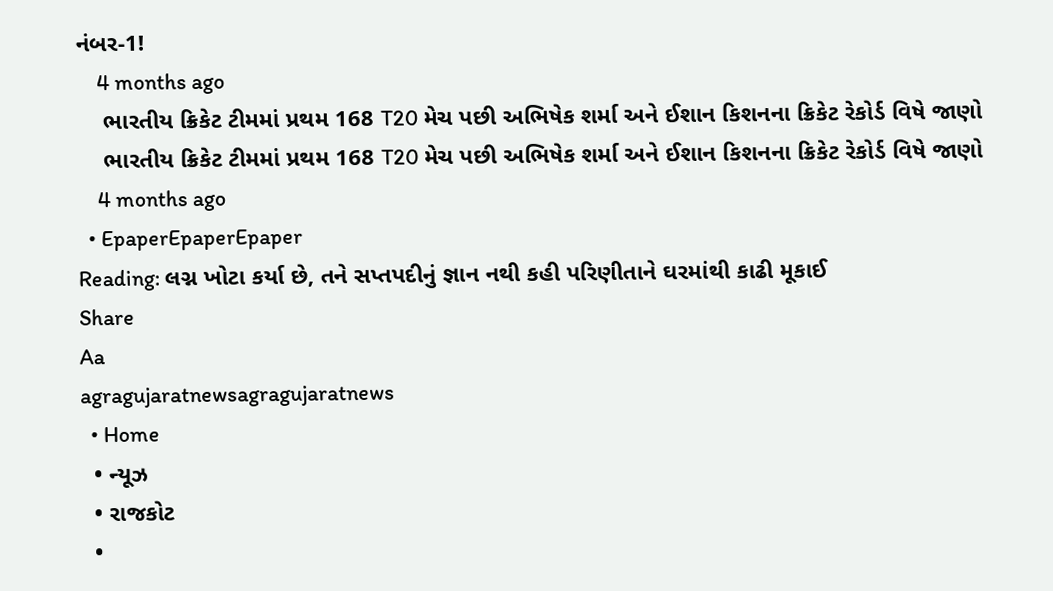નંબર-1!
    4 months ago
    ભારતીય ક્રિકેટ ટીમમાં પ્રથમ 168 T20 મેચ પછી અભિષેક શર્મા અને ઈશાન કિશનના ક્રિકેટ રેકોર્ડ વિષે જાણો
    ભારતીય ક્રિકેટ ટીમમાં પ્રથમ 168 T20 મેચ પછી અભિષેક શર્મા અને ઈશાન કિશનના ક્રિકેટ રેકોર્ડ વિષે જાણો
    4 months ago
  • EpaperEpaperEpaper
Reading: લગ્ન ખોટા કર્યા છે, તને સપ્તપદીનું જ્ઞાન નથી કહી પરિણીતાને ઘરમાંથી કાઢી મૂકાઈ
Share
Aa
agragujaratnewsagragujaratnews
  • Home
  • ન્યૂઝ
  • રાજકોટ
  •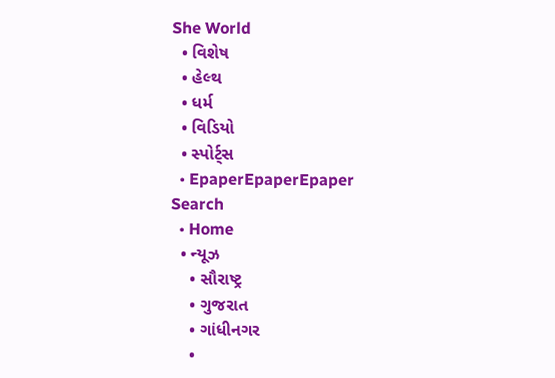She World
  • વિશેષ
  • હેલ્થ
  • ધર્મ
  • વિડિયો
  • સ્પોર્ટ્સ
  • EpaperEpaperEpaper
Search
  • Home
  • ન્યૂઝ
    • સૌરાષ્ટ્ર
    • ગુજરાત
    • ગાંધીનગર
    •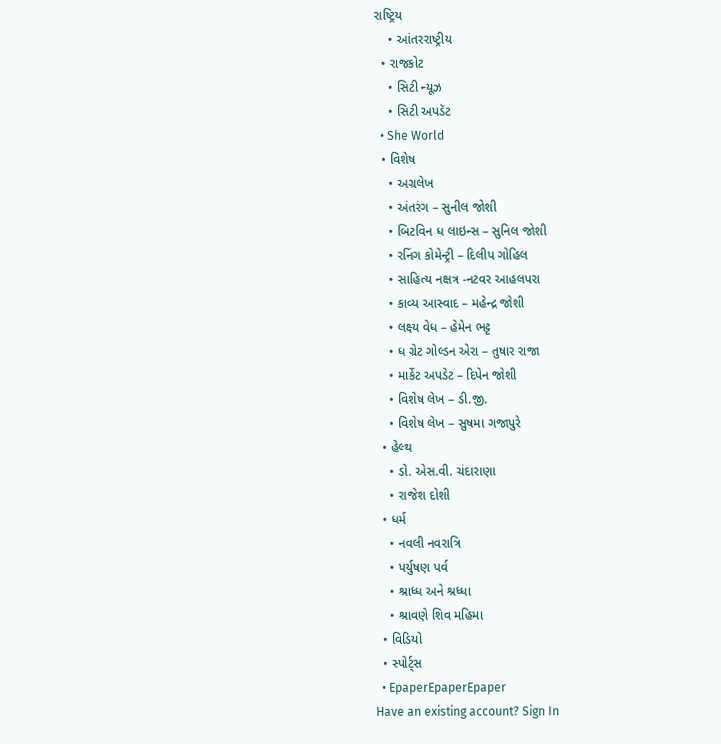રાષ્ટ્રિય
    • આંતરરાષ્ટ્રીય
  • રાજકોટ
    • સિટી ન્યૂઝ
    • સિટી અપડૅટ
  • She World
  • વિશેષ
    • અગ્રલેખ
    • અંતરંગ – સુનીલ જોશી
    • બિટવિન ધ લાઇન્સ – સુનિલ જોશી
    • રનિંગ કોમેન્ટ્રી – દિલીપ ગોહિલ
    • સાહિત્ય નક્ષત્ર -નટવર આહલપરા
    • કાવ્ય આસ્વાદ – મહેન્દ્ર જોશી
    • લક્ષ્ય વેધ – હેમેન ભટ્ટ
    • ધ ગ્રેટ ગોલ્ડન એરા – તુષાર રાજા
    • માર્કેટ અપડેટ – દિપેન જોશી
    • વિશેષ લેખ – ડી.જી.
    • વિશેષ લેખ – સુષમા ગજાપુરે
  • હેલ્થ
    • ડો. એસ.વી. ચંદારાણા
    • રાજેશ દોશી
  • ધર્મ
    • નવલી નવરાત્રિ
    • પર્યુષણ પર્વ
    • શ્રાધ્ધ અને શ્રધ્ધા
    • શ્રાવણે શિવ મહિમા
  • વિડિયો
  • સ્પોર્ટ્સ
  • EpaperEpaperEpaper
Have an existing account? Sign In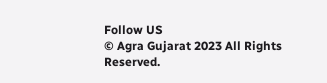Follow US
© Agra Gujarat 2023 All Rights Reserved.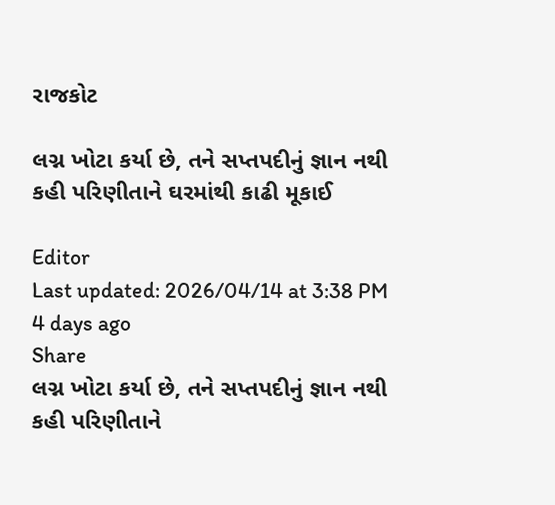રાજકોટ

લગ્ન ખોટા કર્યા છે, તને સપ્તપદીનું જ્ઞાન નથી કહી પરિણીતાને ઘરમાંથી કાઢી મૂકાઈ

Editor
Last updated: 2026/04/14 at 3:38 PM
4 days ago
Share
લગ્ન ખોટા કર્યા છે, તને સપ્તપદીનું જ્ઞાન નથી કહી પરિણીતાને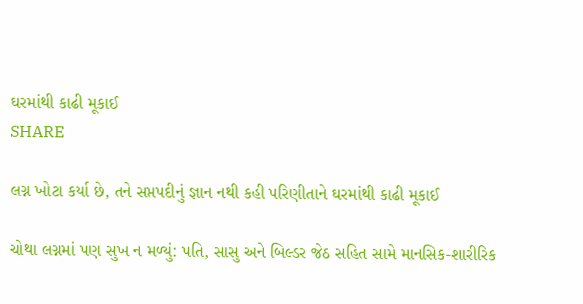ઘરમાંથી કાઢી મૂકાઈ
SHARE

લગ્ન ખોટા કર્યા છે, તને સપ્તપદીનું જ્ઞાન નથી કહી પરિણીતાને ઘરમાંથી કાઢી મૂકાઈ

ચોથા લગ્નમાં પણ સુખ ન મળ્યું: પતિ, સાસુ અને બિલ્ડર જેઠ સહિત સામે માનસિક-શારીરિક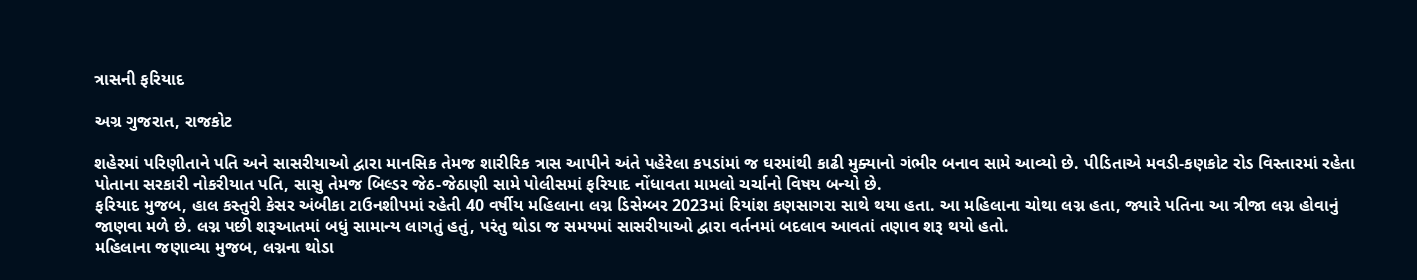ત્રાસની ફરિયાદ

અગ્ર ગુજરાત, રાજકોટ

શહેરમાં પરિણીતાને પતિ અને સાસરીયાઓ દ્વારા માનસિક તેમજ શારીરિક ત્રાસ આપીને અંતે પહેરેલા કપડાંમાં જ ઘરમાંથી કાઢી મુક્યાનો ગંભીર બનાવ સામે આવ્યો છે. પીડિતાએ મવડી-કણકોટ રોડ વિસ્તારમાં રહેતા પોતાના સરકારી નોકરીયાત પતિ, સાસુ તેમજ બિલ્ડર જેઠ-જેઠાણી સામે પોલીસમાં ફરિયાદ નોંધાવતા મામલો ચર્ચાનો વિષય બન્યો છે.
ફરિયાદ મુજબ, હાલ કસ્તુરી કેસર અંબીકા ટાઉનશીપમાં રહેતી 40 વર્ષીય મહિલાના લગ્ન ડિસેમ્બર 2023માં રિયાંશ કણસાગરા સાથે થયા હતા. આ મહિલાના ચોથા લગ્ન હતા, જ્યારે પતિના આ ત્રીજા લગ્ન હોવાનું જાણવા મળે છે. લગ્ન પછી શરૂઆતમાં બધું સામાન્ય લાગતું હતું, પરંતુ થોડા જ સમયમાં સાસરીયાઓ દ્વારા વર્તનમાં બદલાવ આવતાં તણાવ શરૂ થયો હતો.
મહિલાના જણાવ્યા મુજબ, લગ્નના થોડા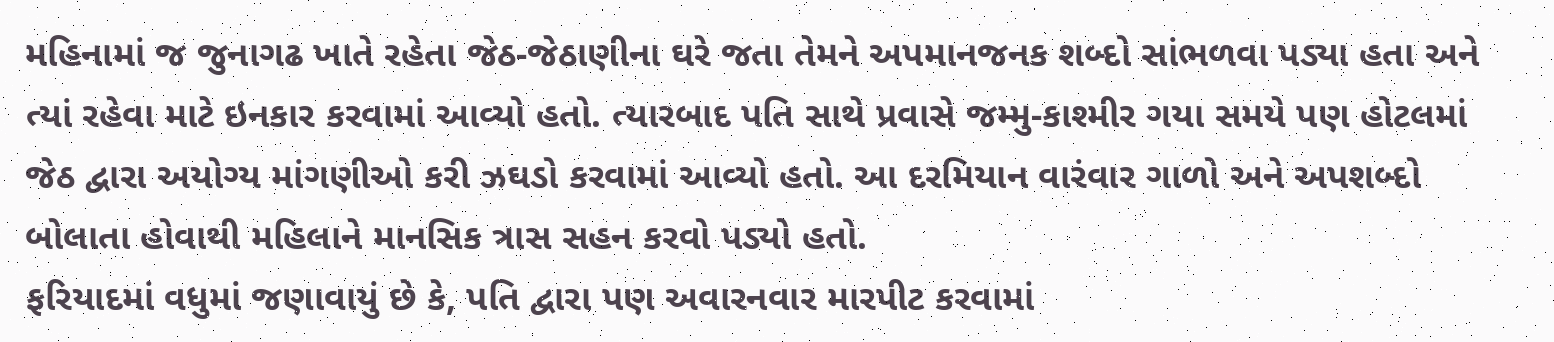મહિનામાં જ જુનાગઢ ખાતે રહેતા જેઠ-જેઠાણીના ઘરે જતા તેમને અપમાનજનક શબ્દો સાંભળવા પડ્યા હતા અને ત્યાં રહેવા માટે ઇનકાર કરવામાં આવ્યો હતો. ત્યારબાદ પતિ સાથે પ્રવાસે જમ્મુ-કાશ્મીર ગયા સમયે પણ હોટલમાં જેઠ દ્વારા અયોગ્ય માંગણીઓ કરી ઝઘડો કરવામાં આવ્યો હતો. આ દરમિયાન વારંવાર ગાળો અને અપશબ્દો બોલાતા હોવાથી મહિલાને માનસિક ત્રાસ સહન કરવો પડ્યો હતો.
ફરિયાદમાં વધુમાં જણાવાયું છે કે, પતિ દ્વારા પણ અવારનવાર મારપીટ કરવામાં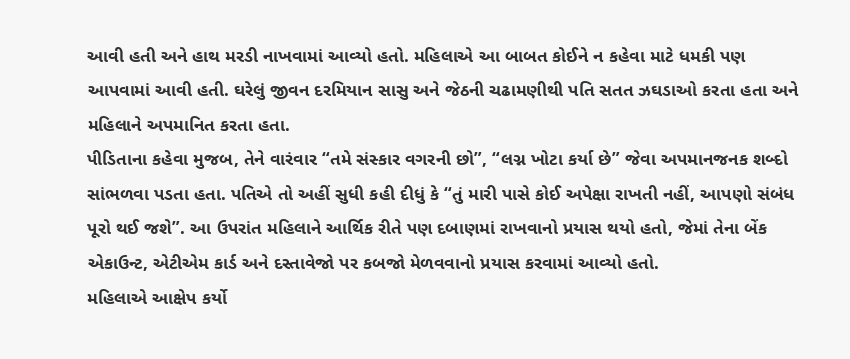આવી હતી અને હાથ મરડી નાખવામાં આવ્યો હતો. મહિલાએ આ બાબત કોઈને ન કહેવા માટે ધમકી પણ આપવામાં આવી હતી. ઘરેલું જીવન દરમિયાન સાસુ અને જેઠની ચઢામણીથી પતિ સતત ઝઘડાઓ કરતા હતા અને મહિલાને અપમાનિત કરતા હતા.
પીડિતાના કહેવા મુજબ, તેને વારંવાર “તમે સંસ્કાર વગરની છો”, “લગ્ન ખોટા કર્યા છે” જેવા અપમાનજનક શબ્દો સાંભળવા પડતા હતા. પતિએ તો અહીં સુધી કહી દીધું કે “તું મારી પાસે કોઈ અપેક્ષા રાખતી નહીં, આપણો સંબંધ પૂરો થઈ જશે”. આ ઉપરાંત મહિલાને આર્થિક રીતે પણ દબાણમાં રાખવાનો પ્રયાસ થયો હતો, જેમાં તેના બેંક એકાઉન્ટ, એટીએમ કાર્ડ અને દસ્તાવેજો પર કબજો મેળવવાનો પ્રયાસ કરવામાં આવ્યો હતો.
મહિલાએ આક્ષેપ કર્યો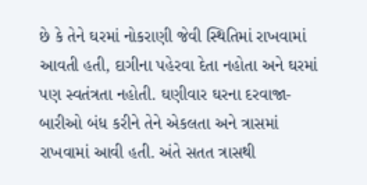છે કે તેને ઘરમાં નોકરાણી જેવી સ્થિતિમાં રાખવામાં આવતી હતી, દાગીના પહેરવા દેતા નહોતા અને ઘરમાં પણ સ્વતંત્રતા નહોતી. ઘણીવાર ઘરના દરવાજા-બારીઓ બંધ કરીને તેને એકલતા અને ત્રાસમાં રાખવામાં આવી હતી. અંતે સતત ત્રાસથી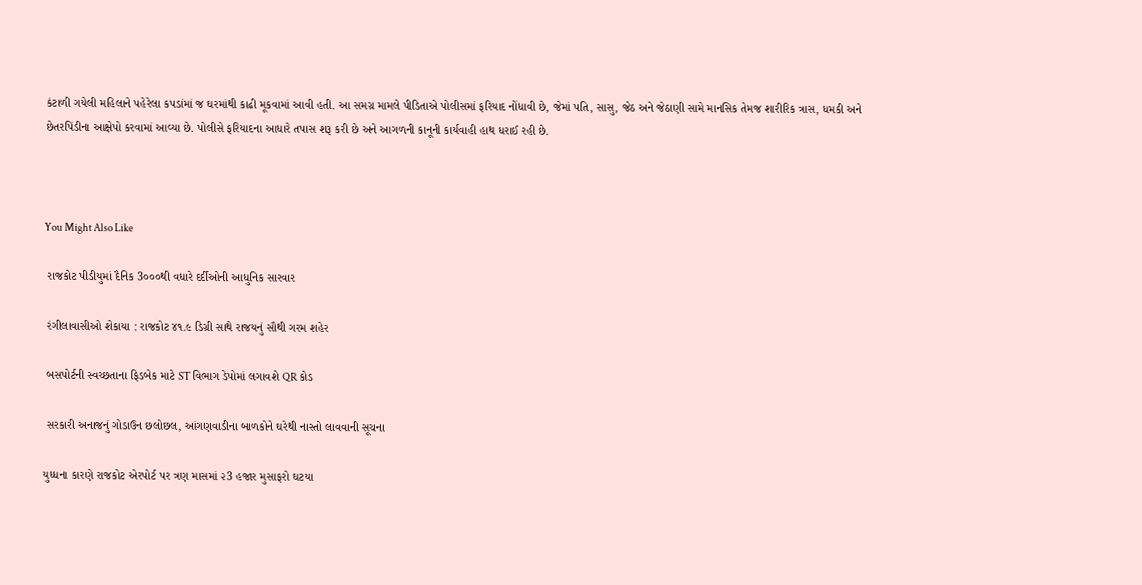કંટાળી ગયેલી મહિલાને પહેરેલા કપડાંમાં જ ઘરમાંથી કાઢી મૂકવામાં આવી હતી. આ સમગ્ર મામલે પીડિતાએ પોલીસમાં ફરિયાદ નોંધાવી છે, જેમાં પતિ, સાસુ, જેઠ અને જેઠાણી સામે માનસિક તેમજ શારીરિક ત્રાસ, ધમકી અને છેતરપિંડીના આક્ષેપો કરવામાં આવ્યા છે. પોલીસે ફરિયાદના આધારે તપાસ શરૂ કરી છે અને આગળની કાનૂની કાર્યવાહી હાથ ધરાઈ રહી છે.



You Might Also Like

 રાજકોટ પીડીયુમાં દૈનિક 3૦૦૦થી વધારે દર્દીઓની આધુનિક સારવાર

 રંગીલાવાસીઓ શેકાયા : રાજકોટ ૪૧.૯ ડિગ્રી સાથે રાજયનું સૌથી ગરમ શહેર

 બસપોર્ટની સ્વચ્છતાના ફિડબેક માટે ST વિભાગ ડેપોમાં લગાવશે QR કોડ

 સરકારી અનાજનું ગોડાઉન છલોછલ, આંગણવાડીના બાળકોને ઘરેથી નાસ્તો લાવવાની સૂચના

યુધ્ધના કારણે રાજકોટ એરપોર્ટ પર ત્રણ માસમાં ૨3 હજાર મુસાફરો ઘટયા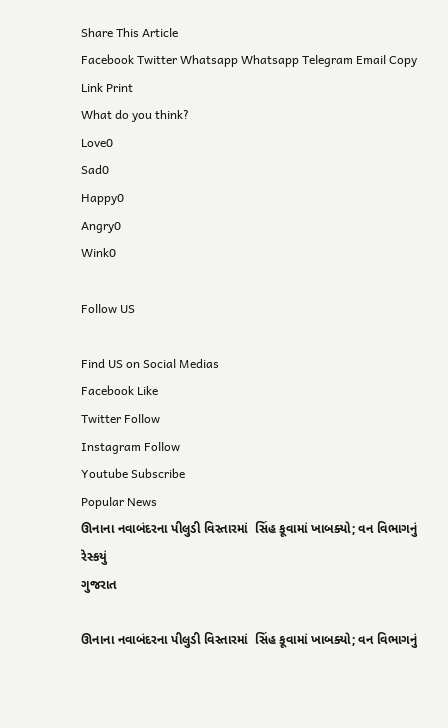Share This Article
Facebook Twitter Whatsapp Whatsapp Telegram Email Copy Link Print
What do you think?
Love0
Sad0
Happy0
Angry0
Wink0

Follow US

Find US on Social Medias
Facebook Like
Twitter Follow
Instagram Follow
Youtube Subscribe
Popular News
ઊનાના નવાબંદરના પીલુડી વિસ્તારમાં  સિંહ કૂવામાં ખાબક્યો; વન વિભાગનું રેસ્કયું
ગુજરાત

ઊનાના નવાબંદરના પીલુડી વિસ્તારમાં  સિંહ કૂવામાં ખાબક્યો; વન વિભાગનું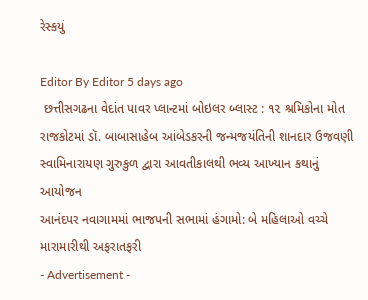રેસ્કયું

Editor By Editor 5 days ago
 છત્તીસગઢના વેદાંત પાવર પ્લાન્ટમાં બોઇલર બ્લાસ્ટ : ૧૨ શ્રમિકોના મોત
રાજકોટમાં ડૉ. બાબાસાહેબ આંબેડકરની જન્મજયંતિની શાનદાર ઉજવણી
સ્વામિનારાયણ ગુરુકુળ દ્વારા આવતીકાલથી ભવ્ય આખ્યાન કથાનું આયોજન
આનંદપર નવાગામમાં ભાજપની સભામાં હંગામો: બે મહિલાઓ વચ્ચે મારામારીથી અફરાતફરી
- Advertisement -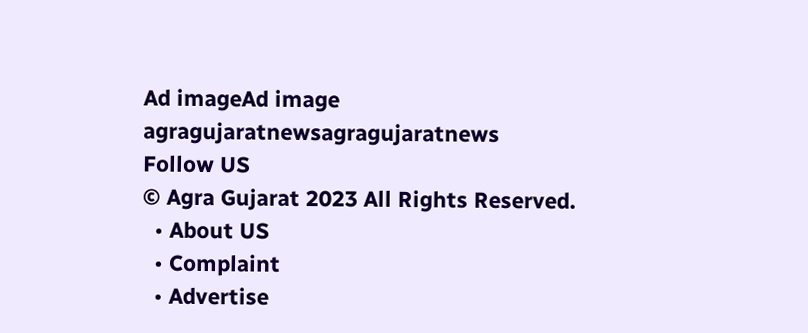Ad imageAd image
agragujaratnewsagragujaratnews
Follow US
© Agra Gujarat 2023 All Rights Reserved.
  • About US
  • Complaint
  • Advertise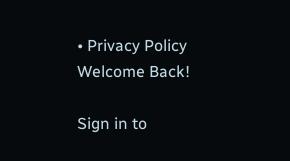• Privacy Policy
Welcome Back!

Sign in to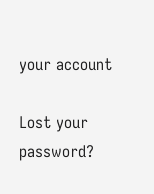your account

Lost your password?